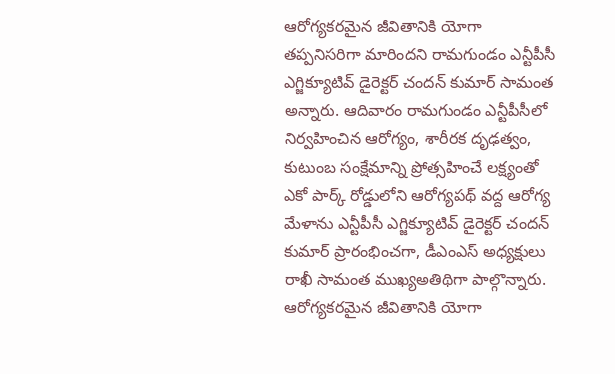ఆరోగ్యకరమైన జీవితానికి యోగా తప్పనిసరిగా మారిందని రామగుండం ఎన్టీపీసీ ఎగ్జిక్యూటివ్ డైరెక్టర్ చందన్ కుమార్ సామంత అన్నారు. ఆదివారం రామగుండం ఎన్టీపీసీలో నిర్వహించిన ఆరోగ్యం, శారీరక దృఢత్వం, కుటుంబ సంక్షేమాన్ని ప్రోత్సహించే లక్ష్యంతో ఎకో పార్క్ రోడ్డులోని ఆరోగ్యపథ్ వద్ద ఆరోగ్య మేళాను ఎన్టీపీసీ ఎగ్జిక్యూటివ్ డైరెక్టర్ చందన్ కుమార్ ప్రారంభించగా, డీఎంఎస్ అధ్యక్షులు రాఖీ సామంత ముఖ్యఅతిథిగా పాల్గొన్నారు.
ఆరోగ్యకరమైన జీవితానికి యోగా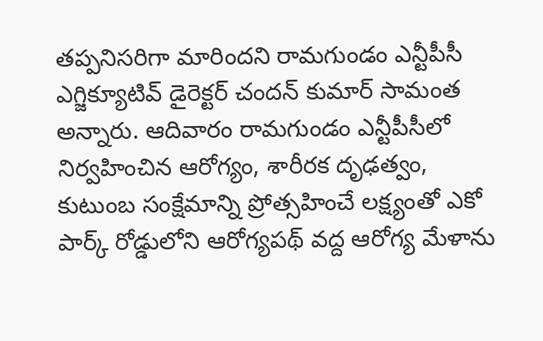తప్పనిసరిగా మారిందని రామగుండం ఎన్టీపీసీ ఎగ్జిక్యూటివ్ డైరెక్టర్ చందన్ కుమార్ సామంత అన్నారు. ఆదివారం రామగుండం ఎన్టీపీసీలో నిర్వహించిన ఆరోగ్యం, శారీరక దృఢత్వం, కుటుంబ సంక్షేమాన్ని ప్రోత్సహించే లక్ష్యంతో ఎకో పార్క్ రోడ్డులోని ఆరోగ్యపథ్ వద్ద ఆరోగ్య మేళాను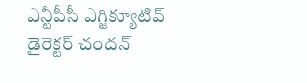ఎన్టీపీసీ ఎగ్జిక్యూటివ్ డైరెక్టర్ చందన్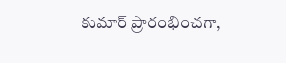కుమార్ ప్రారంభించగా,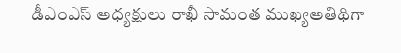డీఎంఎస్ అధ్యక్షులు రాఖీ సామంత ముఖ్యఅతిథిగా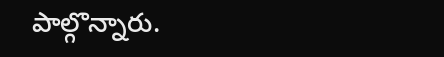పాల్గొన్నారు.